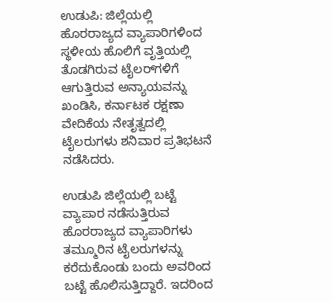ಉಡುಪಿ: ಜಿಲ್ಲೆಯಲ್ಲಿ ಹೊರರಾಜ್ಯದ ವ್ಯಾಪಾರಿಗಳಿಂದ ಸ್ಥಳೀಯ ಹೊಲಿಗೆ ವೃತ್ತಿಯಲ್ಲಿ ತೊಡಗಿರುವ ಟೈಲರ್‌ಗಳಿಗೆ ಆಗುತ್ತಿರುವ ಅನ್ಯಾಯವನ್ನು ಖಂಡಿಸಿ, ಕರ್ನಾಟಕ ರಕ್ಷಣಾ ವೇದಿಕೆಯ ನೇತೃತ್ವದಲ್ಲಿ ಟೈಲರುಗಳು ಶನಿವಾರ ಪ್ರತಿಭಟನೆ ನಡೆಸಿದರು.

ಉಡುಪಿ ಜಿಲ್ಲೆಯಲ್ಲಿ ಬಟ್ಟೆ ವ್ಯಾಪಾರ ನಡೆಸುತ್ತಿರುವ ಹೊರರಾಜ್ಯದ ವ್ಯಾಪಾರಿಗಳು ತಮ್ಮೂರಿನ ಟೈಲರುಗಳನ್ನು ಕರೆದುಕೊಂಡು ಬಂದು ಅವರಿಂದ ಬಟ್ಟೆ ಹೊಲಿಸುತ್ತಿದ್ದಾರೆ. ಇದರಿಂದ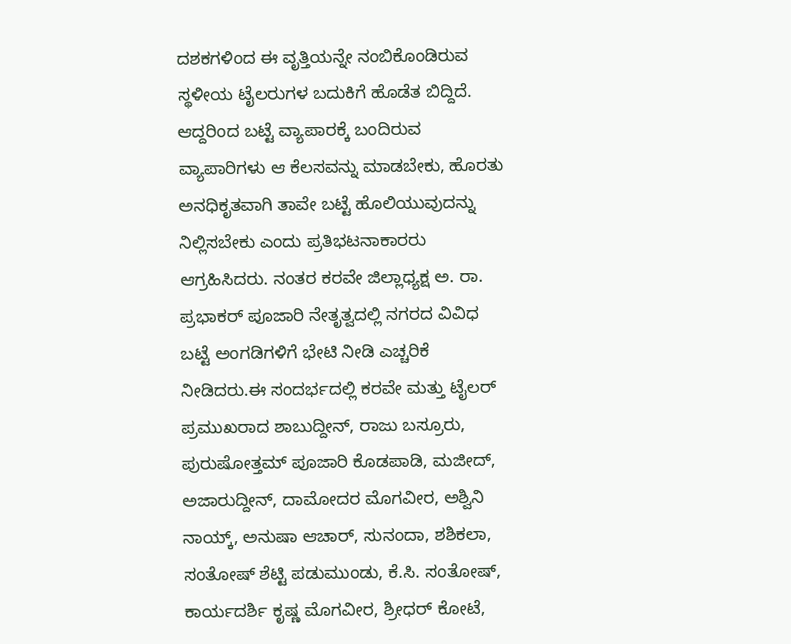ದಶಕಗಳಿಂದ ಈ ವೃತ್ತಿಯನ್ನೇ ನಂಬಿಕೊಂಡಿರುವ ಸ್ಥಳೀಯ ಟೈಲರುಗಳ ಬದುಕಿಗೆ ಹೊಡೆತ ಬಿದ್ದಿದೆ. ಆದ್ದರಿಂದ ಬಟ್ಟೆ ವ್ಯಾಪಾರಕ್ಕೆ ಬಂದಿರುವ ವ್ಯಾಪಾರಿಗಳು ಆ ಕೆಲಸವನ್ನು ಮಾಡಬೇಕು, ಹೊರತು ಅನಧಿಕೃತವಾಗಿ ತಾವೇ ಬಟ್ಟೆ ಹೊಲಿಯುವುದನ್ನು ನಿಲ್ಲಿಸಬೇಕು ಎಂದು ಪ್ರತಿಭಟನಾಕಾರರು ಆಗ್ರಹಿಸಿದರು. ನಂತರ ಕರವೇ ಜಿಲ್ಲಾಧ್ಯಕ್ಷ ಅ. ರಾ. ಪ್ರಭಾಕರ್ ಪೂಜಾರಿ ನೇತೃತ್ವದಲ್ಲಿ ನಗರದ ವಿವಿಧ ಬಟ್ಟೆ ಅಂಗಡಿಗಳಿಗೆ ಭೇಟಿ ನೀಡಿ ಎಚ್ಚರಿಕೆ ನೀಡಿದರು.ಈ ಸಂದರ್ಭದಲ್ಲಿ ಕರವೇ ಮತ್ತು ಟೈಲರ್ ಪ್ರಮುಖರಾದ ಶಾಬುದ್ದೀನ್, ರಾಜು ಬಸ್ರೂರು, ಪುರುಷೋತ್ತಮ್ ಪೂಜಾರಿ ಕೊಡಪಾಡಿ, ಮಜೀದ್, ಅಜಾರುದ್ದೀನ್, ದಾಮೋದರ ಮೊಗವೀರ, ಅಶ್ವಿನಿ ನಾಯ್ಕ್, ಅನುಷಾ ಆಚಾರ್, ಸುನಂದಾ, ಶಶಿಕಲಾ, ಸಂತೋಷ್ ಶೆಟ್ಟಿ ಪಡುಮುಂಡು, ಕೆ.ಸಿ. ಸಂತೋಷ್, ಕಾರ್ಯದರ್ಶಿ ಕೃಷ್ಣ ಮೊಗವೀರ, ಶ್ರೀಧರ್ ಕೋಟೆ,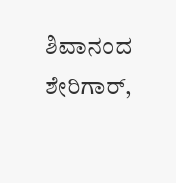ಶಿವಾನಂದ ಶೇರಿಗಾರ್,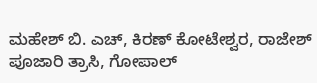ಮಹೇಶ್ ಬಿ. ಎಚ್, ಕಿರಣ್ ಕೋಟೇಶ್ವರ, ರಾಜೇಶ್ ಪೂಜಾರಿ ತ್ರಾಸಿ, ಗೋಪಾಲ್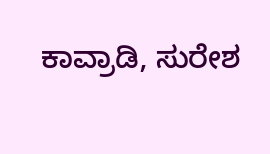ಕಾವ್ರಾಡಿ, ಸುರೇಶ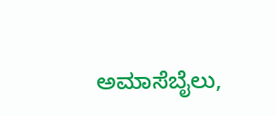ಅಮಾಸೆಬೈಲು,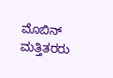ಮೊಬಿನ್ ಮತ್ತಿತರರು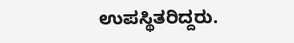ಉಪಸ್ಥಿತರಿದ್ದರು.